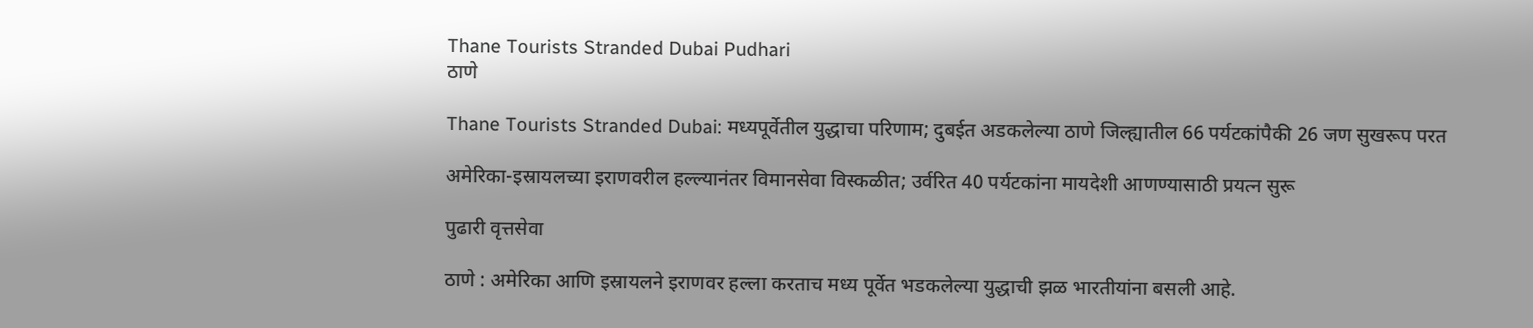Thane Tourists Stranded Dubai Pudhari
ठाणे

Thane Tourists Stranded Dubai: मध्यपूर्वेतील युद्धाचा परिणाम; दुबईत अडकलेल्या ठाणे जिल्ह्यातील 66 पर्यटकांपैकी 26 जण सुखरूप परत

अमेरिका-इस्रायलच्या इराणवरील हल्ल्यानंतर विमानसेवा विस्कळीत; उर्वरित 40 पर्यटकांना मायदेशी आणण्यासाठी प्रयत्न सुरू

पुढारी वृत्तसेवा

ठाणे : अमेरिका आणि इस्रायलने इराणवर हल्ला करताच मध्य पूर्वेत भडकलेल्या युद्धाची झळ भारतीयांना बसली आहे.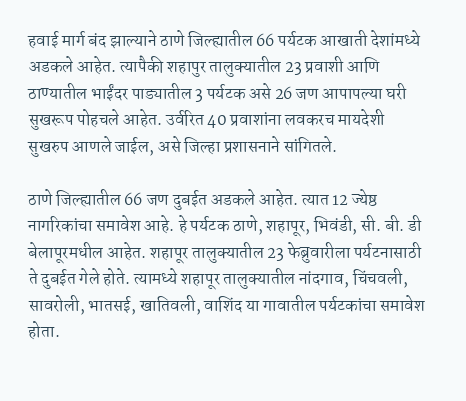हवाई मार्ग बंद झाल्याने ठाणे जिल्ह्यातील 66 पर्यटक आखाती देशांमध्ये अडकले आहेत. त्यापैकी शहापुर तालुक्यातील 23 प्रवाशी आणि ठाण्यातील भाईंदर पाड्यातील 3 पर्यटक असे 26 जण आपापल्या घरी सुखरूप पोहचले आहेत. उर्वरित 40 प्रवाशांना लवकरच मायदेशी सुखरुप आणले जाईल, असे जिल्हा प्रशासनाने सांगितले.

ठाणे जिल्ह्यातील 66 जण दुबईत अडकले आहेत. त्यात 12 ज्येष्ठ नागरिकांचा समावेश आहे. हे पर्यटक ठाणे, शहापूर, भिवंडी, सी. बी. डी बेलापूरमधील आहेत. शहापूर तालुक्यातील 23 फेब्रुवारीला पर्यटनासाठी ते दुबईत गेले होते. त्यामध्ये शहापूर तालुक्यातील नांदगाव, चिंचवली, सावरोली, भातसई, खातिवली, वाशिंद या गावातील पर्यटकांचा समावेश होता.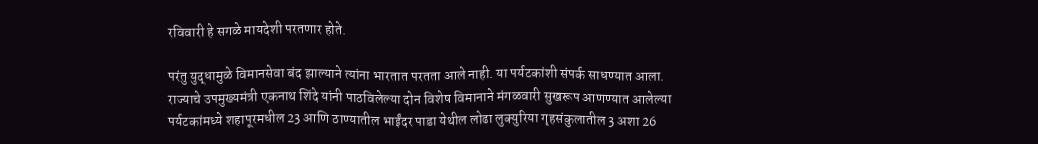रविवारी हे सगळे मायदेशी परतणार होते.

परंतु युद्धामुळे विमानसेवा बंद झाल्याने त्यांना भारतात परतता आले नाही. या पर्यटकांशी संपर्क साधण्यात आला. राज्याचे उपमुख्यमंत्री एकनाथ शिंदे यांनी पाठविलेल्या दोन विशेष विमानाने मंगळवारी सुखरूप आणण्यात आलेल्या पर्यटकांमध्ये शहापूरमधील 23 आणि ठाण्यातील भाईंदर पाडा येथील लोढा लुक्युरिया गृहसंकुलातील 3 अशा 26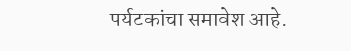पर्यटकांचा समावेश आहे.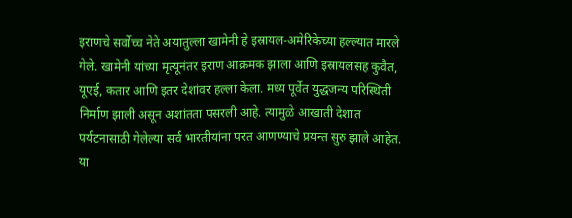इराणचे सर्वोच्च नेते अयातुल्ला खामेनी हे इस्रायल-अमेरिकेच्या हल्ल्यात मारले गेले. खामेनी यांच्या मृत्यूनंतर इराण आक्रमक झाला आणि इस्रायलसह कुवैत, यूएई, कतार आणि इतर देशांवर हल्ला केला. मध्य पूर्वेत युद्धजन्य परिस्थिती निर्माण झाली असून अशांतता पसरली आहे. त्यामुळे आखाती देशात पर्यटनासाठी गेलेल्या सर्व भारतीयांना परत आणण्याचे प्रयन्त सुरु झाले आहेत. या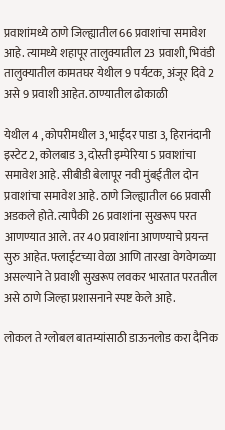प्रवाशांमध्ये ठाणे जिल्ह्यातील 66 प्रवाशांचा समावेश आहे. त्यामध्ये शहापूर तालुक्यातील 23 प्रवाशी, भिवंडी तालुक्यातील कामतघर येथील 9 पर्यटक, अंजूर दिवे 2 असे 9 प्रवाशी आहेत. ठाण्यातील ढोकाळी

येथील 4 , कोपरीमधील 3, भाईंदर पाडा 3, हिरानंदानी इस्टेट 2, कोलबाड 3, दोस्ती इम्पेरिया 5 प्रवाशांचा समावेश आहे. सीबीडी बेलापूर नवी मुंबईतील दोन प्रवाशांचा समावेश आहे. ठाणे जिल्ह्यातील 66 प्रवासी अडकले होते. त्यापैकी 26 प्रवाशांना सुखरूप परत आणण्यात आले. तर 40 प्रवाशांना आणण्याचे प्रयन्त सुरु आहेत. फ्लाईटच्या वेळा आणि तारखा वेगवेगळ्या असल्याने ते प्रवाशी सुखरूप लवकर भारतात परततील असे ठाणे जिल्हा प्रशासनाने स्पष्ट केले आहे.

लोकल ते ग्लोबल बातम्यांसाठी डाऊनलोड करा दैनिक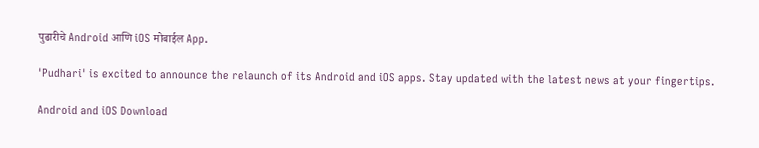पुढारीचे Android आणि iOS मोबाईल App.

'Pudhari' is excited to announce the relaunch of its Android and iOS apps. Stay updated with the latest news at your fingertips.

Android and iOS Download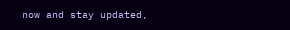now and stay updated,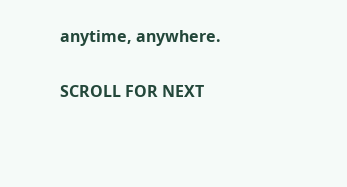anytime, anywhere.

SCROLL FOR NEXT